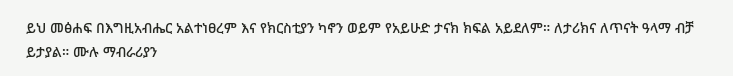ይህ መፅሐፍ በእግዚአብሔር አልተነፀረም እና የክርስቲያን ካኖን ወይም የአይሁድ ታናክ ክፍል አይደለም። ለታሪክና ለጥናት ዓላማ ብቻ ይታያል። ሙሉ ማብራሪያን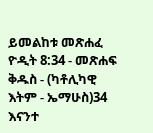ይመልከቱ መጽሐፈ ዮዲት 8:34 - መጽሐፍ ቅዱስ - (ካቶሊካዊ እትም - ኤማሁስ)34 እናንተ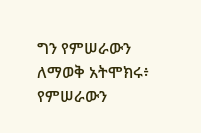ግን የምሠራውን ለማወቅ አትሞክሩ፥ የምሠራውን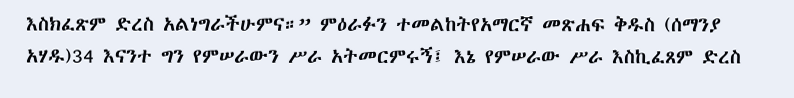እስክፈጽም ድረስ አልነግራችሁምና።” ምዕራፉን ተመልከትየአማርኛ መጽሐፍ ቅዱስ (ሰማንያ አሃዱ)34 እናንተ ግን የምሠራውን ሥራ አትመርምሩኝ፤ እኔ የምሠራው ሥራ እስኪፈጸም ድረስ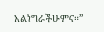አልነግራችሁምና።”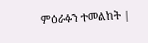ምዕራፉን ተመልከት |